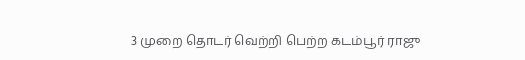3 முறை தொடர் வெற்றி பெற்ற கடம்பூர் ராஜு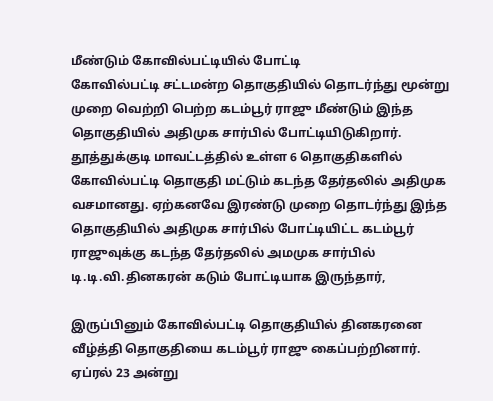மீண்டும் கோவில்பட்டியில் போட்டி
கோவில்பட்டி சட்டமன்ற தொகுதியில் தொடர்ந்து மூன்று முறை வெற்றி பெற்ற கடம்பூர் ராஜு மீண்டும் இந்த தொகுதியில் அதிமுக சார்பில் போட்டியிடுகிறார்.
தூத்துக்குடி மாவட்டத்தில் உள்ள 6 தொகுதிகளில் கோவில்பட்டி தொகுதி மட்டும் கடந்த தேர்தலில் அதிமுக வசமானது. ஏற்கனவே இரண்டு முறை தொடர்ந்து இந்த தொகுதியில் அதிமுக சார்பில் போட்டியிட்ட கடம்பூர் ராஜுவுக்கு கடந்த தேர்தலில் அமமுக சார்பில் டி.டி.வி.தினகரன் கடும் போட்டியாக இருந்தார்,

இருப்பினும் கோவில்பட்டி தொகுதியில் தினகரனை வீழ்த்தி தொகுதியை கடம்பூர் ராஜு கைப்பற்றினார்.
ஏப்ரல் 23 அன்று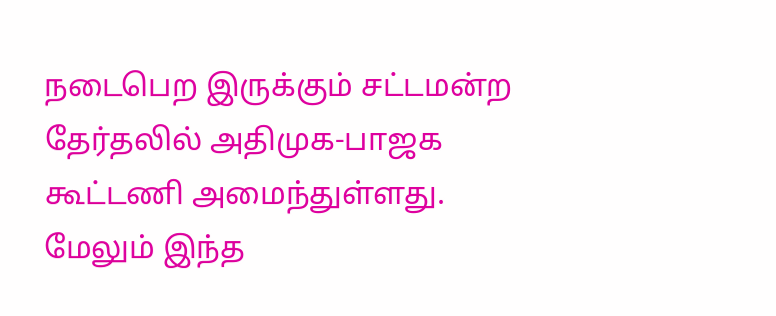நடைபெற இருக்கும் சட்டமன்ற தேர்தலில் அதிமுக-பாஜக கூட்டணி அமைந்துள்ளது. மேலும் இந்த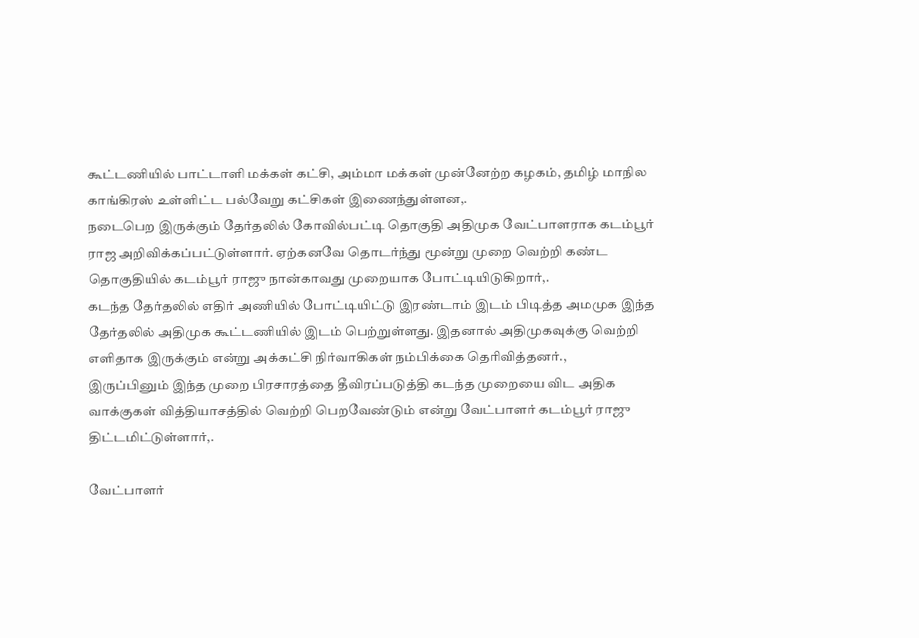கூட்டணியில் பாட்டாளி மக்கள் கட்சி, அம்மா மக்கள் முன்னேற்ற கழகம், தமிழ் மாநில காங்கிரஸ் உள்ளிட்ட பல்வேறு கட்சிகள் இணைந்துள்ளன,.
நடைபெற இருக்கும் தேர்தலில் கோவில்பட்டி தொகுதி அதிமுக வேட்பாளராக கடம்பூர் ராஜ அறிவிக்கப்பட்டுள்ளார். ஏற்கனவே தொடர்ந்து மூன்று முறை வெற்றி கண்ட தொகுதியில் கடம்பூர் ராஜு நான்காவது முறையாக போட்டியிடுகிறார்,.
கடந்த தேர்தலில் எதிர் அணியில் போட்டியிட்டு இரண்டாம் இடம் பிடித்த அமமுக இந்த தேர்தலில் அதிமுக கூட்டணியில் இடம் பெற்றுள்ளது. இதனால் அதிமுகவுக்கு வெற்றி எளிதாக இருக்கும் என்று அக்கட்சி நிர்வாகிகள் நம்பிக்கை தெரிவித்தனர்.,
இருப்பினும் இந்த முறை பிரசாரத்தை தீவிரப்படுத்தி கடந்த முறையை விட அதிக வாக்குகள் வித்தியாசத்தில் வெற்றி பெறவேண்டும் என்று வேட்பாளர் கடம்பூர் ராஜு திட்டமிட்டுள்ளார்,.

வேட்பாளர்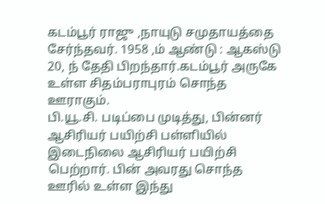கடம்பூர் ராஜு ,நாயுடு சமுதாயத்தை சேர்ந்தவர். 1958 ,ம் ஆண்டு : ஆகஸ்டு 20, ந் தேதி பிறந்தார்.கடம்பூர் அருகே உள்ள சிதம்பராபுரம் சொந்த ஊராகும்.
பி.யூ.சி. படிப்பை முடித்து, பின்னர் ஆசிரியர் பயிற்சி பள்ளியில் இடைநிலை ஆசிரியர் பயிற்சி பெற்றார். பின் அவரது சொந்த ஊரில் உள்ள இந்து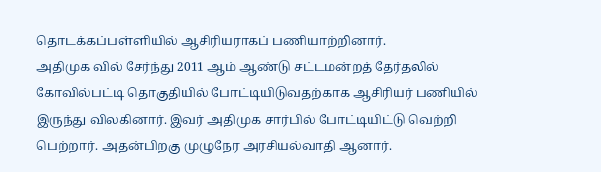தொடக்கப்பள்ளியில் ஆசிரியராகப் பணியாற்றினார்.
அதிமுக வில் சேர்ந்து 2011 ஆம் ஆண்டு சட்டமன்றத் தேர்தலில் கோவில்பட்டி தொகுதியில் போட்டியிடுவதற்காக ஆசிரியர் பணியில் இருந்து விலகினார். இவர் அதிமுக சார்பில் போட்டியிட்டு வெற்றி பெற்றார். அதன்பிறகு முழுநேர அரசியல்வாதி ஆனார்.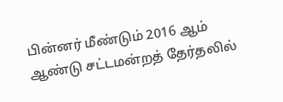பின்னர் மீண்டும் 2016 ஆம் ஆண்டு சட்டமன்றத் தேர்தலில்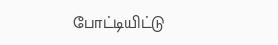போட்டியிட்டு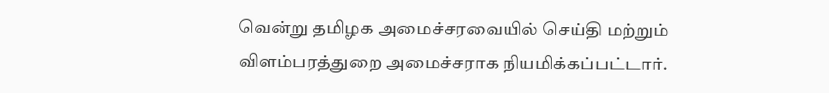வென்று தமிழக அமைச்சரவையில் செய்தி மற்றும் விளம்பரத்துறை அமைச்சராக நியமிக்கப்பட்டார்.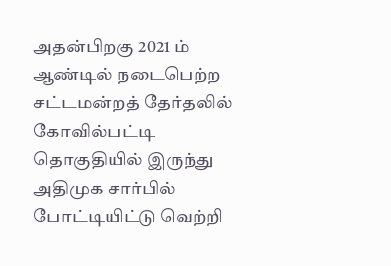அதன்பிறகு 2021 ம் ஆண்டில் நடைபெற்ற சட்டமன்றத் தேர்தலில் கோவில்பட்டி தொகுதியில் இருந்து அதிமுக சார்பில் போட்டியிட்டு வெற்றி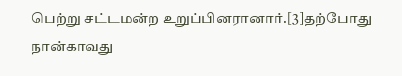பெற்று சட்டமன்ற உறுப்பினரானார்.[3]தற்போது நான்காவது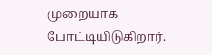முறையாக போட்டியிடுகிறார்.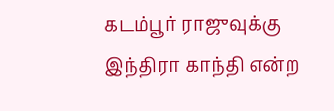கடம்பூர் ராஜுவுக்கு இந்திரா காந்தி என்ற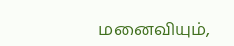மனைவியும்,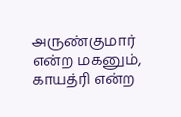அருண்குமார் என்ற மகனும், காயத்ரி என்ற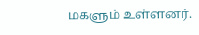மகளும் உள்ளனர்.